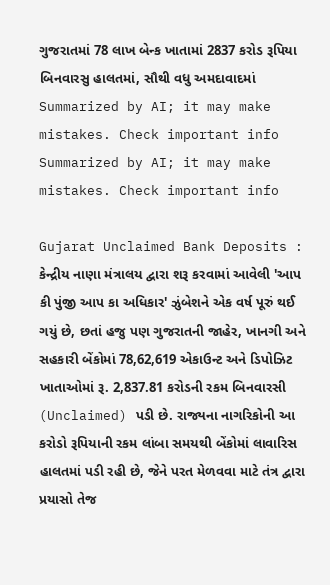ગુજરાતમાં 78 લાખ બેન્ક ખાતામાં 2837 કરોડ રૂપિયા બિનવારસુ હાલતમાં, સૌથી વધુ અમદાવાદમાં
Summarized by AI; it may make mistakes. Check important info
Summarized by AI; it may make mistakes. Check important info

Gujarat Unclaimed Bank Deposits : કેન્દ્રીય નાણા મંત્રાલય દ્વારા શરૂ કરવામાં આવેલી 'આપ કી પુંજી આપ કા અધિકાર' ઝુંબેશને એક વર્ષ પૂરું થઈ ગયું છે, છતાં હજુ પણ ગુજરાતની જાહેર, ખાનગી અને સહકારી બેંકોમાં 78,62,619 એકાઉન્ટ અને ડિપોઝિટ ખાતાઓમાં રૂ. 2,837.81 કરોડની રકમ બિનવારસી (Unclaimed) પડી છે. રાજ્યના નાગરિકોની આ કરોડો રૂપિયાની રકમ લાંબા સમયથી બેંકોમાં લાવારિસ હાલતમાં પડી રહી છે, જેને પરત મેળવવા માટે તંત્ર દ્વારા પ્રયાસો તેજ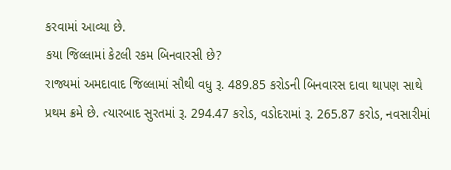કરવામાં આવ્યા છે.
કયા જિલ્લામાં કેટલી રકમ બિનવારસી છે?
રાજ્યમાં અમદાવાદ જિલ્લામાં સૌથી વધુ રૂ. 489.85 કરોડની બિનવારસ દાવા થાપણ સાથે પ્રથમ ક્રમે છે. ત્યારબાદ સુરતમાં રૂ. 294.47 કરોડ, વડોદરામાં રૂ. 265.87 કરોડ, નવસારીમાં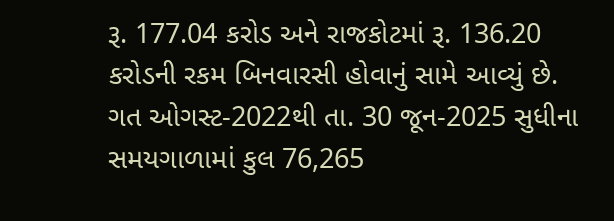રૂ. 177.04 કરોડ અને રાજકોટમાં રૂ. 136.20 કરોડની રકમ બિનવારસી હોવાનું સામે આવ્યું છે. ગત ઓગસ્ટ-2022થી તા. 30 જૂન-2025 સુધીના સમયગાળામાં કુલ 76,265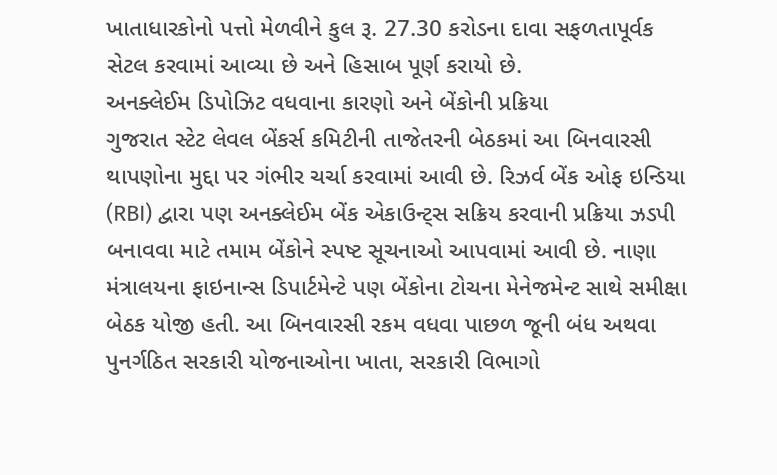ખાતાધારકોનો પત્તો મેળવીને કુલ રૂ. 27.30 કરોડના દાવા સફળતાપૂર્વક સેટલ કરવામાં આવ્યા છે અને હિસાબ પૂર્ણ કરાયો છે.
અનક્લેઈમ ડિપોઝિટ વધવાના કારણો અને બેંકોની પ્રક્રિયા
ગુજરાત સ્ટેટ લેવલ બેંકર્સ કમિટીની તાજેતરની બેઠકમાં આ બિનવારસી થાપણોના મુદ્દા પર ગંભીર ચર્ચા કરવામાં આવી છે. રિઝર્વ બેંક ઓફ ઇન્ડિયા (RBI) દ્વારા પણ અનક્લેઈમ બેંક એકાઉન્ટ્સ સક્રિય કરવાની પ્રક્રિયા ઝડપી બનાવવા માટે તમામ બેંકોને સ્પષ્ટ સૂચનાઓ આપવામાં આવી છે. નાણા મંત્રાલયના ફાઇનાન્સ ડિપાર્ટમેન્ટે પણ બેંકોના ટોચના મેનેજમેન્ટ સાથે સમીક્ષા બેઠક યોજી હતી. આ બિનવારસી રકમ વધવા પાછળ જૂની બંધ અથવા પુનર્ગઠિત સરકારી યોજનાઓના ખાતા, સરકારી વિભાગો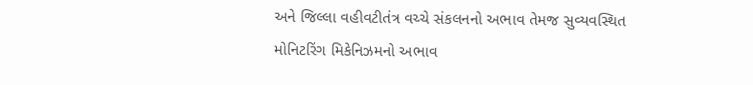અને જિલ્લા વહીવટીતંત્ર વચ્ચે સંકલનનો અભાવ તેમજ સુવ્યવસ્થિત મોનિટરિંગ મિકેનિઝમનો અભાવ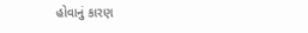હોવાનું કારણ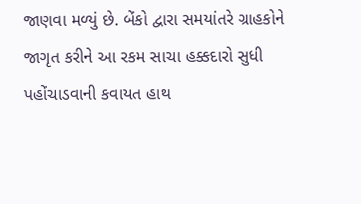જાણવા મળ્યું છે. બેંકો દ્વારા સમયાંતરે ગ્રાહકોને જાગૃત કરીને આ રકમ સાચા હક્કદારો સુધી પહોંચાડવાની કવાયત હાથ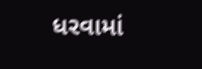ધરવામાં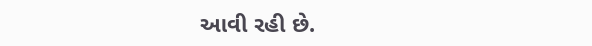આવી રહી છે.